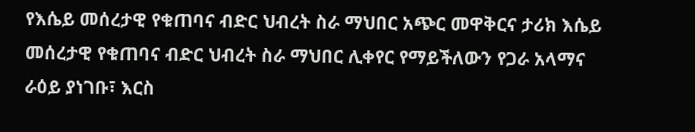የእሴይ መሰረታዊ የቁጠባና ብድር ህብረት ስራ ማህበር አጭር መዋቅርና ታሪክ እሴይ መሰረታዊ የቁጠባና ብድር ህብረት ስራ ማህበር ሊቀየር የማይችለውን የጋራ አላማና ራዕይ ያነገቡ፣ እርስ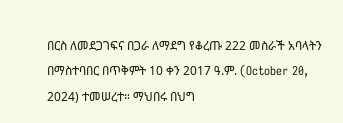በርስ ለመደጋገፍና በጋራ ለማደግ የቆረጡ 222 መስራች አባላትን በማስተባበር በጥቅምት 10 ቀን 2017 ዓ.ም. (October 20, 2024) ተመሠረተ። ማህበሩ በህግ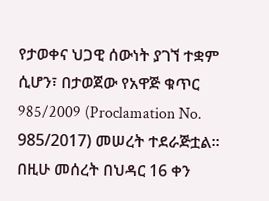የታወቀና ህጋዊ ሰውነት ያገኘ ተቋም ሲሆን፣ በታወጀው የአዋጅ ቁጥር 985/2009 (Proclamation No. 985/2017) መሠረት ተደራጅቷል። በዚሁ መሰረት በህዳር 16 ቀን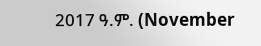2017 ዓ.ም. (November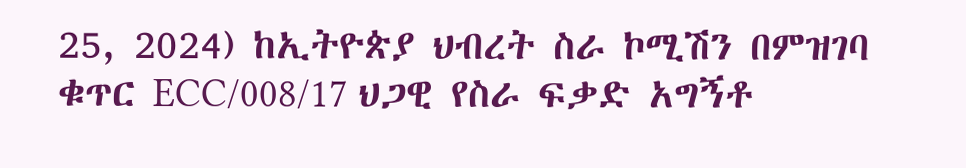25, 2024) ከኢትዮጵያ ህብረት ስራ ኮሚሽን በምዝገባ ቁጥር ECC/008/17 ህጋዊ የስራ ፍቃድ አግኝቶ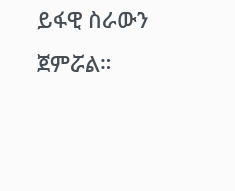ይፋዊ ስራውን ጀምሯል።